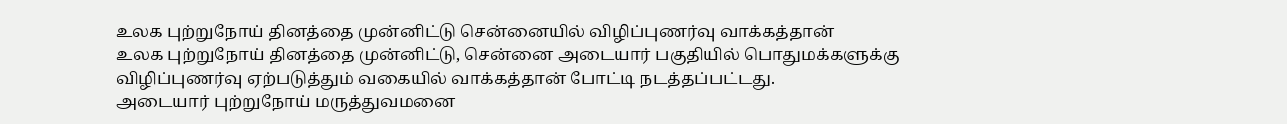உலக புற்றுநோய் தினத்தை முன்னிட்டு சென்னையில் விழிப்புணர்வு வாக்கத்தான்
உலக புற்றுநோய் தினத்தை முன்னிட்டு, சென்னை அடையார் பகுதியில் பொதுமக்களுக்கு விழிப்புணர்வு ஏற்படுத்தும் வகையில் வாக்கத்தான் போட்டி நடத்தப்பட்டது.
அடையார் புற்றுநோய் மருத்துவமனை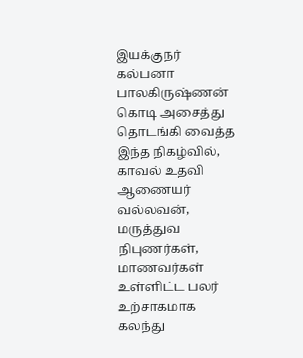இயக்குநர் கல்பனா பாலகிருஷ்ணன் கொடி அசைத்து தொடங்கி வைத்த இந்த நிகழ்வில், காவல் உதவி ஆணையர் வல்லவன், மருத்துவ நிபுணர்கள், மாணவர்கள் உள்ளிட்ட பலர் உற்சாகமாக கலந்து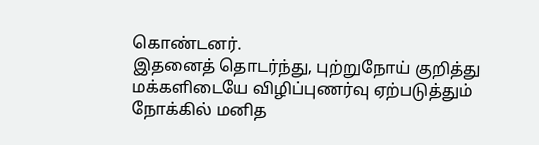கொண்டனர்.
இதனைத் தொடர்ந்து, புற்றுநோய் குறித்து மக்களிடையே விழிப்புணர்வு ஏற்படுத்தும் நோக்கில் மனித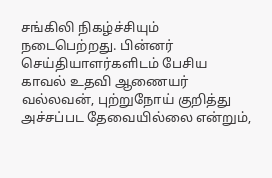சங்கிலி நிகழ்ச்சியும் நடைபெற்றது. பின்னர் செய்தியாளர்களிடம் பேசிய காவல் உதவி ஆணையர் வல்லவன், புற்றுநோய் குறித்து அச்சப்பட தேவையில்லை என்றும்,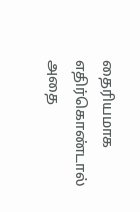தைரியமாக எதிர்கொண்டால் அதை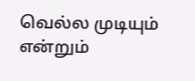வெல்ல முடியும் என்றும்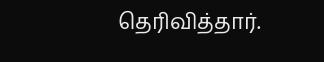தெரிவித்தார்.